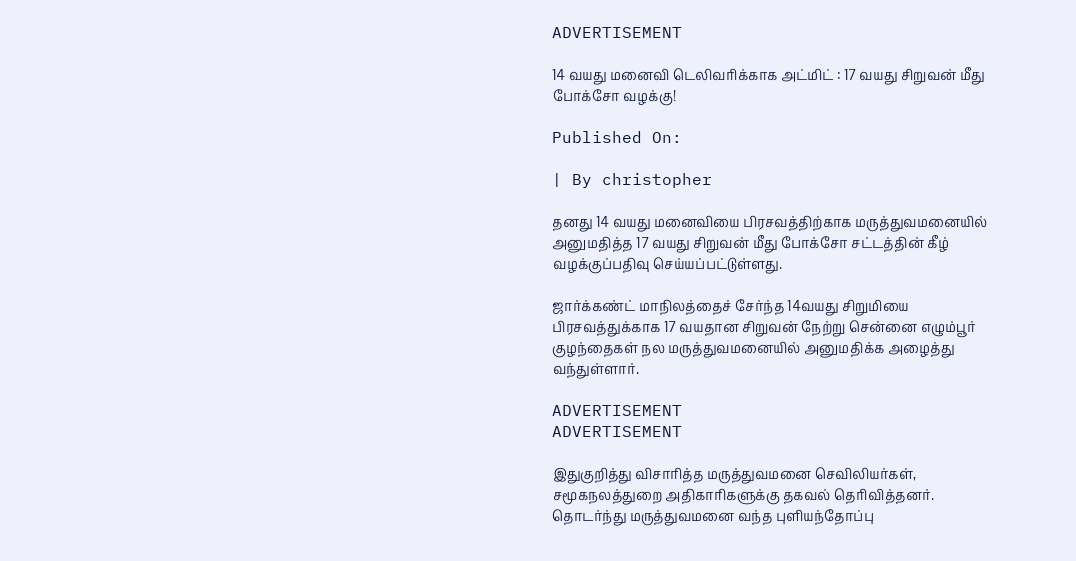ADVERTISEMENT

14 வயது மனைவி டெலிவரிக்காக அட்மிட் : 17 வயது சிறுவன் மீது போக்சோ வழக்கு!

Published On:

| By christopher

தனது 14 வயது மனைவியை பிரசவத்திற்காக மருத்துவமனையில் அனுமதித்த 17 வயது சிறுவன் மீது போக்சோ சட்டத்தின் கீழ் வழக்குப்பதிவு செய்யப்பட்டுள்ளது.

ஜார்க்கண்ட் மாநிலத்தைச் சேர்ந்த 14வயது சிறுமியை பிரசவத்துக்காக 17 வயதான சிறுவன் நேற்று சென்னை எழும்பூர் குழந்தைகள் நல மருத்துவமனையில் அனுமதிக்க அழைத்து வந்துள்ளார்.

ADVERTISEMENT
ADVERTISEMENT

இதுகுறித்து விசாரித்த மருத்துவமனை செவிலியர்கள், சமூகநலத்துறை அதிகாரிகளுக்கு தகவல் தெரிவித்தனர். தொடர்ந்து மருத்துவமனை வந்த புளியந்தோப்பு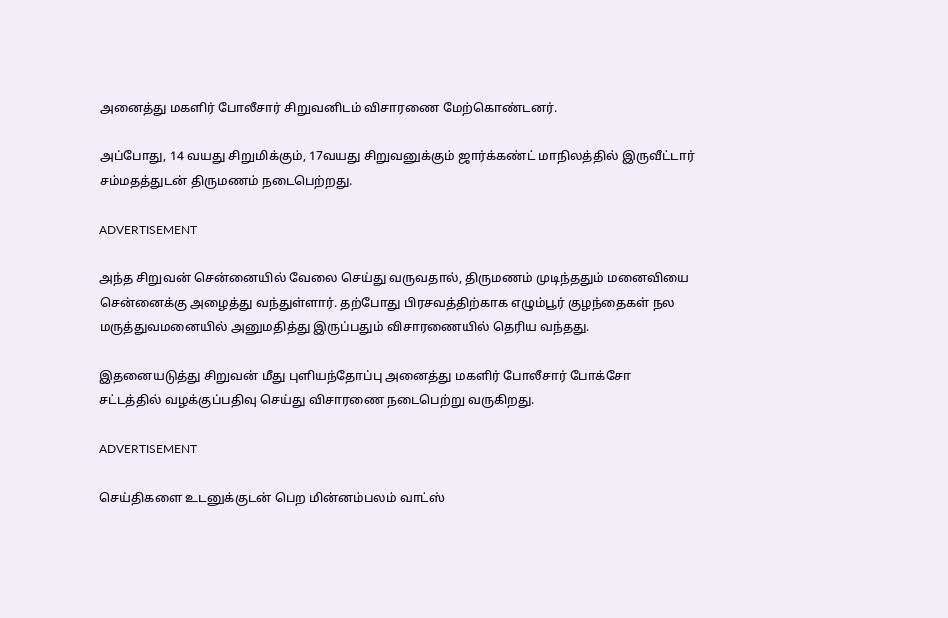அனைத்து மகளிர் போலீசார் சிறுவனிடம் விசாரணை மேற்கொண்டனர்.

அப்போது, 14 வயது சிறுமிக்கும், 17வயது சிறுவனுக்கும் ஜார்க்கண்ட் மாநிலத்தில் இருவீட்டார் சம்மதத்துடன் திருமணம் நடைபெற்றது.

ADVERTISEMENT

அந்த சிறுவன் சென்னையில் வேலை செய்து வருவதால், திருமணம் முடிந்ததும் மனைவியை சென்னைக்கு அழைத்து வந்துள்ளார். தற்போது பிரசவத்திற்காக எழும்பூர் குழந்தைகள் நல மருத்துவமனையில் அனுமதித்து இருப்பதும் விசாரணையில் தெரிய வந்தது.

இதனையடுத்து சிறுவன் மீது புளியந்தோப்பு அனைத்து மகளிர் போலீசார் போக்சோ சட்டத்தில் வழக்குப்பதிவு செய்து விசாரணை நடைபெற்று வருகிறது.

ADVERTISEMENT

செய்திகளை உடனுக்குடன் பெற மின்னம்பலம் வாட்ஸ்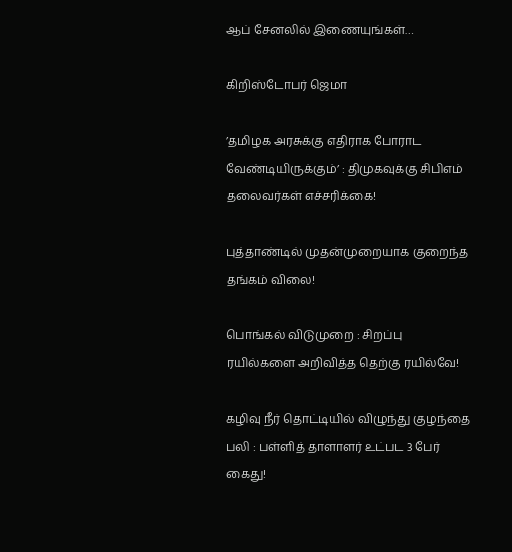ஆப் சேனலில் இணையுங்கள்…

கிறிஸ்டோபர் ஜெமா

’தமிழக அரசுக்கு எதிராக போராட வேண்டியிருக்கும்’ : திமுகவுக்கு சிபிஎம் தலைவர்கள் எச்சரிக்கை!

புத்தாண்டில் முதன்முறையாக குறைந்த தங்கம் விலை!

பொங்கல் விடுமுறை : சிறப்பு ரயில்களை அறிவித்த தெற்கு ரயில்வே!

கழிவு நீர் தொட்டியில் விழுந்து குழந்தை பலி : பள்ளித் தாளாளர் உட்பட 3 பேர் கைது!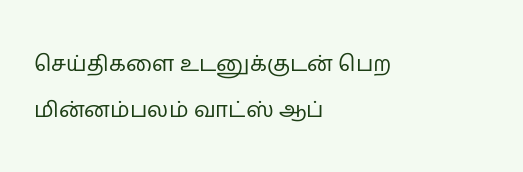செய்திகளை உடனுக்குடன் பெற மின்னம்பலம் வாட்ஸ் ஆப்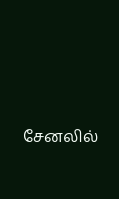சேனலில்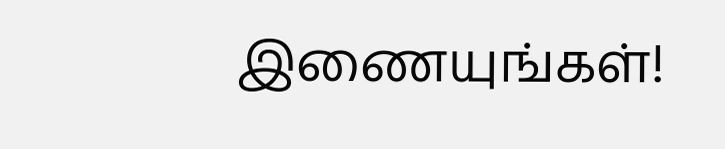இணையுங்கள்!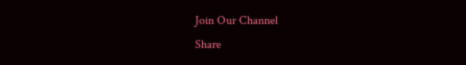Join Our Channel
Share